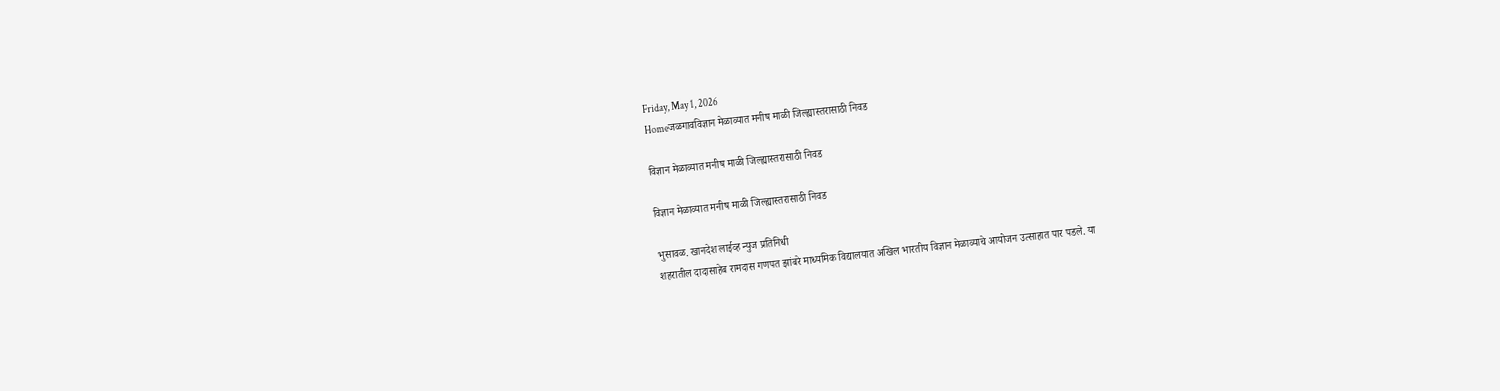Friday, May 1, 2026
Homeजळगावविज्ञान मेळाव्यात मनीष माळी जिल्ह्यास्तरासाठी निवड

विज्ञान मेळाव्यात मनीष माळी जिल्ह्यास्तरासाठी निवड

विज्ञान मेळाव्यात मनीष माळी जिल्ह्यास्तरासाठी निवड

भुसावळ. खानदेश लाईव्ह न्युज प्रतिनिधी
शहरातील दादासाहेब रामदास गणपत झांबरे माध्यमिक विद्यालयात अखिल भारतीय विज्ञान मेळाव्याचे आयोजन उत्साहात पार पडले. या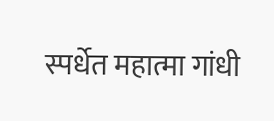स्पर्धेत महात्मा गांधी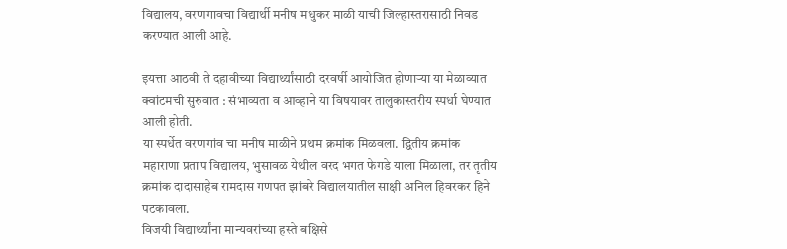विद्यालय, वरणगावचा विद्यार्थी मनीष मधुकर माळी याची जिल्हास्तरासाठी निवड करण्यात आली आहे.

इयत्ता आठवी ते दहावीच्या विद्यार्थ्यांसाठी दरवर्षी आयोजित होणाऱ्या या मेळाव्यात क्वांटमची सुरुवात : संभाव्यता व आव्हाने या विषयावर तालुकास्तरीय स्पर्धा घेण्यात आली होती.
या स्पर्धेत वरणगांव चा मनीष माळीने प्रथम क्रमांक मिळवला. द्वितीय क्रमांक महाराणा प्रताप विद्यालय, भुसावळ येथील वरद भगत फेगडे याला मिळाला, तर तृतीय क्रमांक दादासाहेब रामदास गणपत झांबरे विद्यालयातील साक्षी अनिल हिवरकर हिने पटकावला.
विजयी विद्यार्थ्यांना मान्यवरांच्या हस्ते बक्षिसे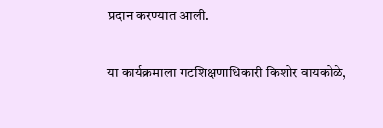प्रदान करण्यात आली.

या कार्यक्रमाला गटशिक्षणाधिकारी किशोर वायकोळे,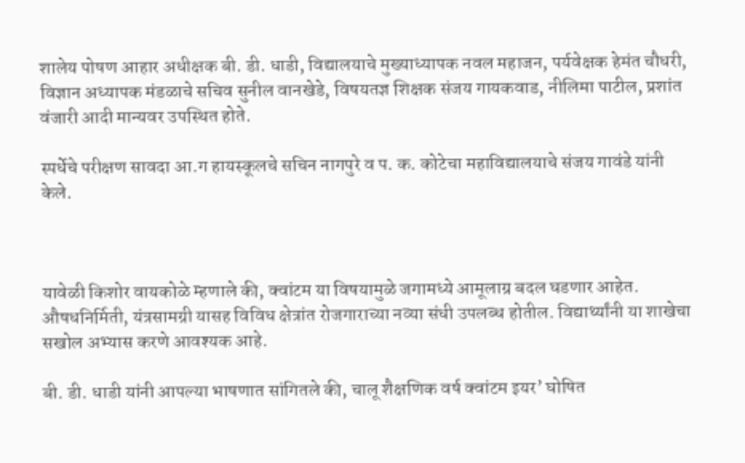शालेय पोषण आहार अधीक्षक बी. डी. धाडी, विद्यालयाचे मुख्याध्यापक नवल महाजन, पर्यवेक्षक हेमंत चौधरी, विज्ञान अध्यापक मंडळाचे सचिव सुनील वानखेडे, विषयतज्ञ शिक्षक संजय गायकवाड, नीलिमा पाटील, प्रशांत वंजारी आदी मान्यवर उपस्थित होते.

स्पर्धेचे परीक्षण सावदा आ.ग हायस्कूलचे सचिन नागपुरे व प. क. कोटेचा महाविद्यालयाचे संजय गावंडे यांनी केले.



यावेळी किशोर वायकोळे म्हणाले की, क्वांटम या विषयामुळे जगामध्ये आमूलाग्र बदल घडणार आहेत. औषधनिर्मिती, यंत्रसामग्री यासह विविध क्षेत्रांत रोजगाराच्या नव्या संधी उपलब्ध होतील. विद्यार्थ्यांनी या शाखेचा सखोल अभ्यास करणे आवश्यक आहे.

बी. डी. धाडी यांनी आपल्या भाषणात सांगितले की, चालू शैक्षणिक वर्ष क्वांटम इयर’ घोषित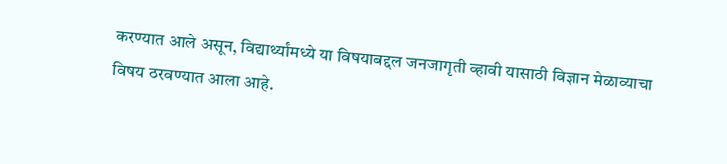करण्यात आले असून, विद्यार्थ्यांमध्ये या विषयाबद्दल जनजागृती व्हावी यासाठी विज्ञान मेळाव्याचा विषय ठरवण्यात आला आहे.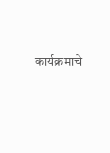कार्यक्रमाचे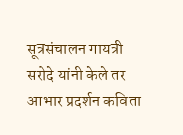सूत्रसंचालन गायत्री सरोदे यांनी केले तर आभार प्रदर्शन कविता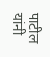पाटील यांनी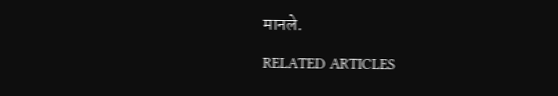मानले.

RELATED ARTICLES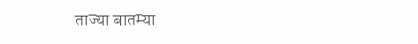ताज्या बातम्या